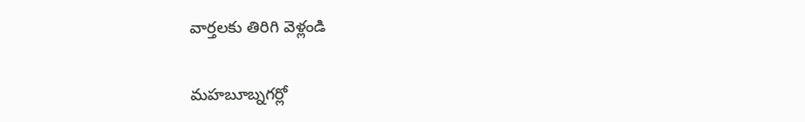వార్తలకు తిరిగి వెళ్లండి

మహబూబ్నగర్లో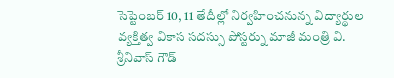సెప్టెంబర్ 10, 11 తేదీల్లో నిర్వహించనున్న విద్యార్థుల వ్యక్తిత్వ వికాస సదస్సు పోస్టర్ను మాజీ మంత్రి వి. శ్రీనివాస్ గౌడ్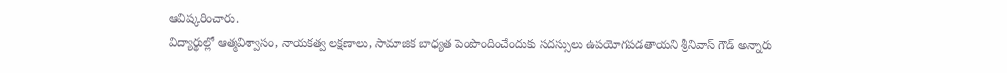ఆవిష్కరించారు.
విద్యార్థుల్లో ఆత్మవిశ్వాసం, నాయకత్వ లక్షణాలు, సామాజిక బాధ్యత పెంపొందించేందుకు సదస్సులు ఉపయోగపడతాయని శ్రీనివాస్ గౌడ్ అన్నారు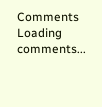Comments
Loading comments...